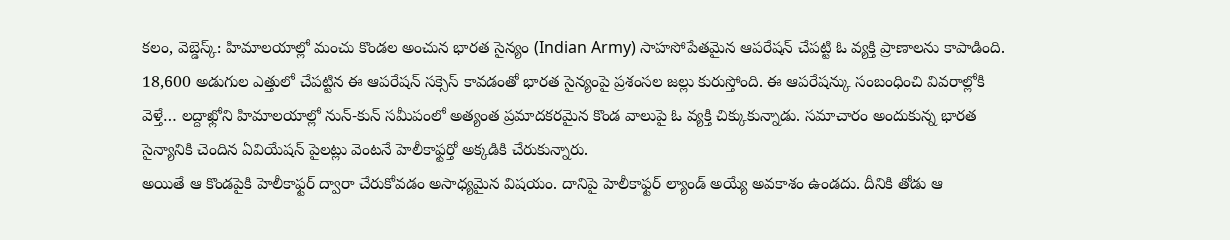కలం, వెబ్డెస్క్: హిమాలయాల్లో మంచు కొండల అంచున భారత సైన్యం (Indian Army) సాహసోపేతమైన ఆపరేషన్ చేపట్టి ఓ వ్యక్తి ప్రాణాలను కాపాడింది. 18,600 అడుగుల ఎత్తులో చేపట్టిన ఈ ఆపరేషన్ సక్సెస్ కావడంతో భారత సైన్యంపై ప్రశంసల జల్లు కురుస్తోంది. ఈ ఆపరేషన్కు సంబంధించి వివరాల్లోకి వెళ్తే… లద్దాఖ్లోని హిమాలయాల్లో నున్-కున్ సమీపంలో అత్యంత ప్రమాదకరమైన కొండ వాలుపై ఓ వ్యక్తి చిక్కుకున్నాడు. సమాచారం అందుకున్న భారత సైన్యానికి చెందిన ఏవియేషన్ పైలట్లు వెంటనే హెలీకాఫ్టర్తో అక్కడికి చేరుకున్నారు.
అయితే ఆ కొండపైకి హెలీకాఫ్టర్ ద్వారా చేరుకోవడం అసాధ్యమైన విషయం. దానిపై హెలీకాఫ్టర్ ల్యాండ్ అయ్యే అవకాశం ఉండదు. దీనికి తోడు ఆ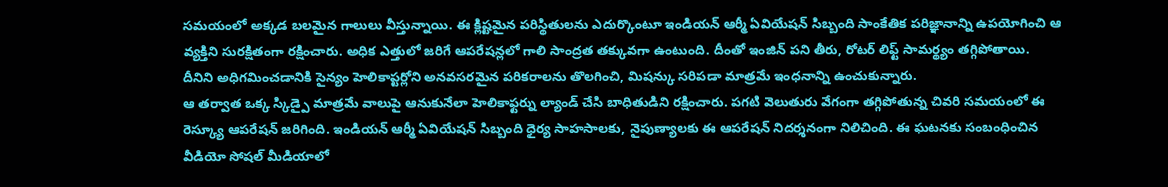సమయంలో అక్కడ బలమైన గాలులు వీస్తున్నాయి. ఈ క్లిష్టమైన పరిస్థితులను ఎదుర్కొంటూ ఇండియన్ ఆర్మీ ఏవియేషన్ సిబ్బంది సాంకేతిక పరిజ్ఞానాన్ని ఉపయోగించి ఆ వ్యక్తిని సురక్షితంగా రక్షించారు. అధిక ఎత్తులో జరిగే ఆపరేషన్లలో గాలి సాంద్రత తక్కువగా ఉంటుంది. దీంతో ఇంజిన్ పని తీరు, రోటర్ లిఫ్ట్ సామర్థ్యం తగ్గిపోతాయి. దీనిని అధిగమించడానికి సైన్యం హెలికాప్టర్లోని అనవసరమైన పరికరాలను తొలగించి, మిషన్కు సరిపడా మాత్రమే ఇంధనాన్ని ఉంచుకున్నారు.
ఆ తర్వాత ఒక్క స్కిడ్పై మాత్రమే వాలుపై ఆనుకునేలా హెలికాఫ్టర్ను ల్యాండ్ చేసి బాధితుడిని రక్షించారు. పగటి వెలుతురు వేగంగా తగ్గిపోతున్న చివరి సమయంలో ఈ రెస్క్యూ ఆపరేషన్ జరిగింది. ఇండియన్ ఆర్మీ ఏవియేషన్ సిబ్బంది ధైర్య సాహసాలకు, నైపుణ్యాలకు ఈ ఆపరేషన్ నిదర్శనంగా నిలిచింది. ఈ ఘటనకు సంబంధించిన వీడియో సోషల్ మీడియాలో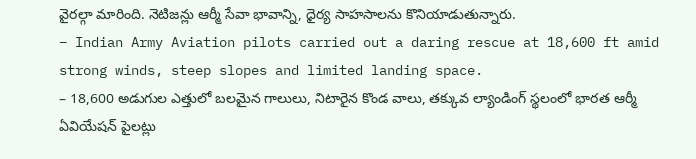వైరల్గా మారింది. నెటిజన్లు ఆర్మీ సేవా భావాన్ని, ధైర్య సాహసాలను కొనియాడుతున్నారు.
– Indian Army Aviation pilots carried out a daring rescue at 18,600 ft amid strong winds, steep slopes and limited landing space.
– 18,600 అడుగుల ఎత్తులో బలమైన గాలులు, నిటారైన కొండ వాలు, తక్కువ ల్యాండింగ్ స్థలంలో భారత ఆర్మీ ఏవియేషన్ పైలట్లు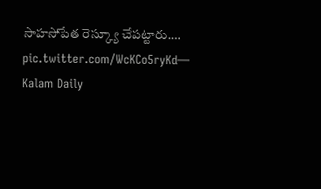సాహసోపేత రెస్క్యూ చేపట్టారు.… pic.twitter.com/WcKCo5ryKd— Kalam Daily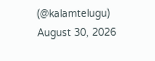(@kalamtelugu) August 30, 2026